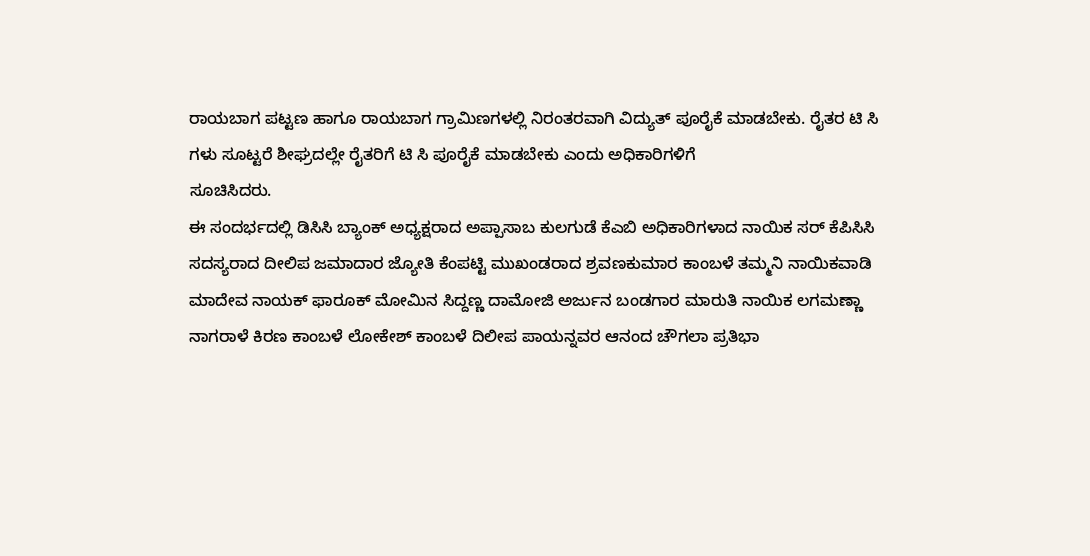ರಾಯಬಾಗ ಪಟ್ಟಣ ಹಾಗೂ ರಾಯಬಾಗ ಗ್ರಾಮಿಣಗಳಲ್ಲಿ ನಿರಂತರವಾಗಿ ವಿದ್ಯುತ್ ಪೂರೈಕೆ ಮಾಡಬೇಕು. ರೈತರ ಟಿ ಸಿ ಗಳು ಸೂಟ್ಟರೆ ಶೀಘ್ರದಲ್ಲೇ ರೈತರಿಗೆ ಟಿ ಸಿ ಪೂರೈಕೆ ಮಾಡಬೇಕು ಎಂದು ಅಧಿಕಾರಿಗಳಿಗೆ
ಸೂಚಿಸಿದರು.
ಈ ಸಂದರ್ಭದಲ್ಲಿ ಡಿಸಿಸಿ ಬ್ಯಾಂಕ್ ಅಧ್ಯಕ್ಷರಾದ ಅಪ್ಪಾಸಾಬ ಕುಲಗುಡೆ ಕೆಎಬಿ ಅಧಿಕಾರಿಗಳಾದ ನಾಯಿಕ ಸರ್ ಕೆಪಿಸಿಸಿ ಸದಸ್ಯರಾದ ದೀಲಿಪ ಜಮಾದಾರ ಜ್ಯೋತಿ ಕೆಂಪಟ್ಟಿ ಮುಖಂಡರಾದ ಶ್ರವಣಕುಮಾರ ಕಾಂಬಳೆ ತಮ್ಮನಿ ನಾಯಿಕವಾಡಿ ಮಾದೇವ ನಾಯಕ್ ಫಾರೂಕ್ ಮೋಮಿನ ಸಿದ್ದಣ್ಣ ದಾಮೋಜಿ ಅರ್ಜುನ ಬಂಡಗಾರ ಮಾರುತಿ ನಾಯಿಕ ಲಗಮಣ್ಣಾ ನಾಗರಾಳೆ ಕಿರಣ ಕಾಂಬಳೆ ಲೋಕೇಶ್ ಕಾಂಬಳೆ ದಿಲೀಪ ಪಾಯನ್ನವರ ಆನಂದ ಚೌಗಲಾ ಪ್ರತಿಭಾ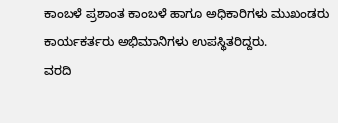ಕಾಂಬಳೆ ಪ್ರಶಾಂತ ಕಾಂಬಳೆ ಹಾಗೂ ಅಧಿಕಾರಿಗಳು ಮುಖಂಡರು ಕಾರ್ಯಕರ್ತರು ಅಭಿಮಾನಿಗಳು ಉಪಸ್ಥಿತರಿದ್ದರು.
ವರದಿ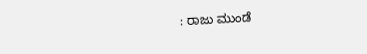: ರಾಜು ಮುಂಡೆ